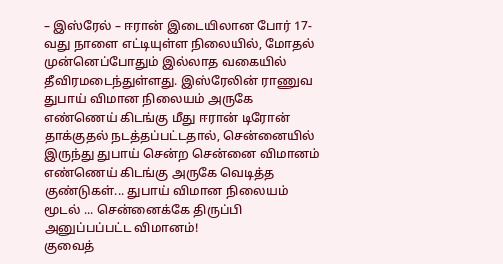– இஸ்ரேல் – ஈரான் இடையிலான போர் 17-வது நாளை எட்டியுள்ள நிலையில், மோதல் முன்னெப்போதும் இல்லாத வகையில் தீவிரமடைந்துள்ளது. இஸ்ரேலின் ராணுவ
துபாய் விமான நிலையம் அருகே எண்ணெய் கிடங்கு மீது ஈரான் டிரோன் தாக்குதல் நடத்தப்பட்டதால், சென்னையில் இருந்து துபாய் சென்ற சென்னை விமானம்
எண்ணெய் கிடங்கு அருகே வெடித்த குண்டுகள்... துபாய் விமான நிலையம் மூடல் ... சென்னைக்கே திருப்பி அனுப்பப்பட்ட விமானம்!
குவைத்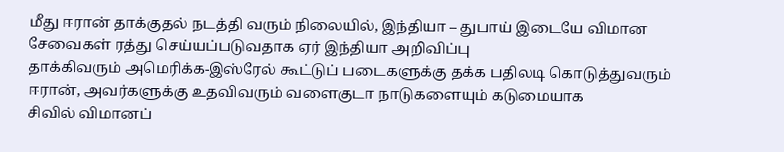மீது ஈரான் தாக்குதல் நடத்தி வரும் நிலையில், இந்தியா – துபாய் இடையே விமான சேவைகள் ரத்து செய்யப்படுவதாக ஏர் இந்தியா அறிவிப்பு
தாக்கிவரும் அமெரிக்க-இஸ்ரேல் கூட்டுப் படைகளுக்கு தக்க பதிலடி கொடுத்துவரும் ஈரான், அவர்களுக்கு உதவிவரும் வளைகுடா நாடுகளையும் கடுமையாக
சிவில் விமானப்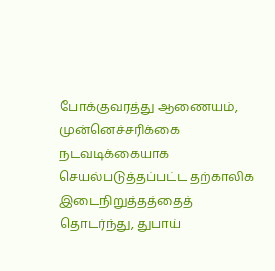போக்குவரத்து ஆணையம், முன்னெச்சரிக்கை நடவடிக்கையாக செயல்படுத்தப்பட்ட தற்காலிக இடைநிறுத்தத்தைத் தொடர்ந்து, துபாய்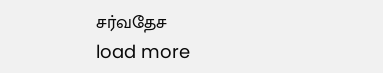சர்வதேச
load more